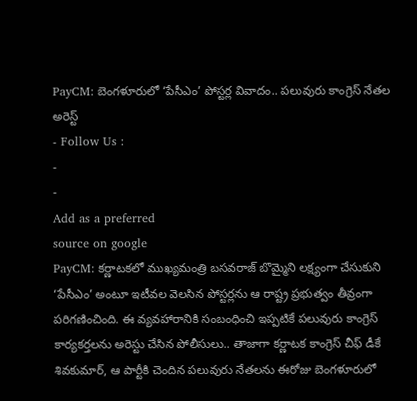PayCM: బెంగళూరులో ‘పేసీఎం’ పోస్టర్ల వివాదం.. పలువురు కాంగ్రెస్ నేతల అరెస్ట్
- Follow Us :
-
-
Add as a preferred
source on google
PayCM: కర్ణాటకలో ముఖ్యమంత్రి బసవరాజ్ బొమ్మైని లక్ష్యంగా చేసుకుని ‘పేసీఎం’ అంటూ ఇటీవల వెలసిన పోస్టర్లను ఆ రాష్ట్ర ప్రభుత్వం తీవ్రంగా పరిగణించింది. ఈ వ్యవహారానికి సంబంధించి ఇప్పటికే పలువురు కాంగ్రెస్ కార్యకర్తలను అరెస్టు చేసిన పోలీసులు.. తాజాగా కర్ణాటక కాంగ్రెస్ చీఫ్ డీకే శివకుమార్, ఆ పార్టీకి చెందిన పలువురు నేతలను ఈరోజు బెంగళూరులో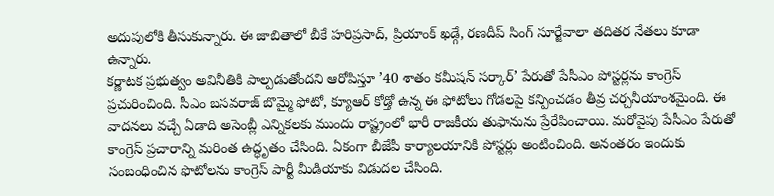అదుపులోకి తీసుకున్నారు. ఈ జాబితాలో బీకే హరిప్రసాద్, ప్రియాంక్ ఖడ్గే, రణదీప్ సింగ్ సూర్జేవాలా తదితర నేతలు కూడా ఉన్నారు.
కర్ణాటక ప్రభుత్వం అవినీతికి పాల్పడుతోందని ఆరోపిస్తూ ’40 శాతం కమీషన్ సర్కార్’ పేరుతో పేసీఎం పోస్టర్లను కాంగ్రెస్ ప్రచురించింది. సీఎం బసవరాజ్ బొమ్మై ఫోటో, క్యూఆర్ కోడ్తో ఉన్న ఈ ఫోటోలు గోడలపై కన్పించడం తీవ్ర చర్చనీయాంశమైంది. ఈ వాదనలు వచ్చే ఏడాది అసెంబ్లీ ఎన్నికలకు ముందు రాష్ట్రంలో భారీ రాజకీయ తుఫానును ప్రేరేపించాయి. మరోవైపు పేసీఎం పేరుతో కాంగ్రెస్ ప్రచారాన్ని మరింత ఉద్ధృతం చేసింది. ఏకంగా బీజేపీ కార్యాలయానికి పోస్టర్లు అంటించింది. అనంతరం ఇందుకు సంబంధించిన ఫొటోలను కాంగ్రెస్ పార్టీ మీడియాకు విడుదల చేసింది.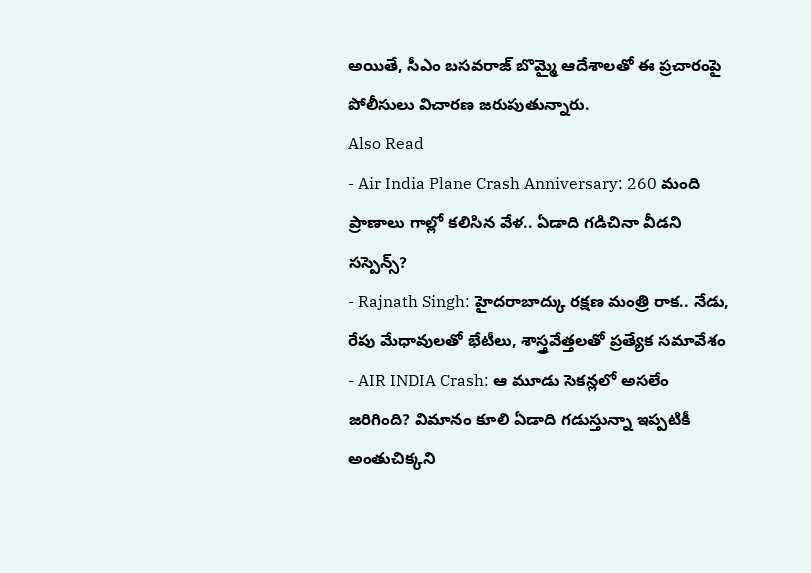అయితే, సీఎం బసవరాజ్ బొమ్మై ఆదేశాలతో ఈ ప్రచారంపై పోలీసులు విచారణ జరుపుతున్నారు.
Also Read
- Air India Plane Crash Anniversary: 260 మంది ప్రాణాలు గాల్లో కలిసిన వేళ.. ఏడాది గడిచినా వీడని సస్పెన్స్?
- Rajnath Singh: హైదరాబాద్కు రక్షణ మంత్రి రాక.. నేడు, రేపు మేధావులతో భేటీలు, శాస్త్రవేత్తలతో ప్రత్యేక సమావేశం
- AIR INDIA Crash: ఆ మూడు సెకన్లలో అసలేం జరిగింది? విమానం కూలి ఏడాది గడుస్తున్నా ఇప్పటికీ అంతుచిక్కని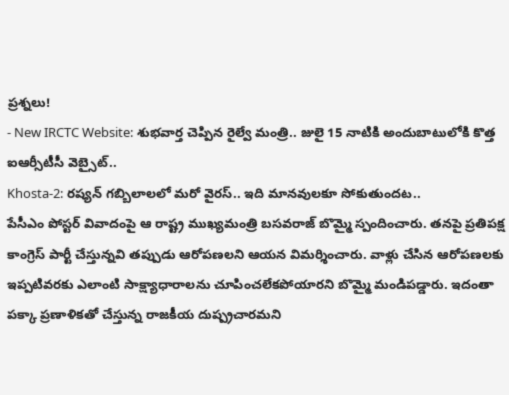ప్రశ్నలు!
- New IRCTC Website: శుభవార్త చెప్పిన రైల్వే మంత్రి.. జులై 15 నాటికి అందుబాటులోకి కొత్త ఐఆర్సీటీసీ వెబ్సైట్..
Khosta-2: రష్యన్ గబ్బిలాలలో మరో వైరస్.. ఇది మానవులకూ సోకుతుందట..
పేసీఎం పోస్టర్ వివాదంపై ఆ రాష్ట్ర ముఖ్యమంత్రి బసవరాజ్ బొమ్మై స్పందించారు. తనపై ప్రతిపక్ష కాంగ్రెస్ పార్టీ చేస్తున్నవి తప్పుడు ఆరోపణలని ఆయన విమర్శించారు. వాళ్లు చేసిన ఆరోపణలకు ఇప్పటివరకు ఎలాంటి సాక్ష్యాధారాలను చూపించలేకపోయారని బొమ్మై మండిపడ్డారు. ఇదంతా పక్కా ప్రణాళికతో చేస్తున్న రాజకీయ దుష్ప్రచారమని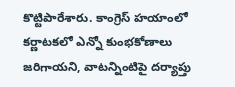కొట్టిపారేశారు. కాంగ్రెస్ హయాంలో కర్ణాటకలో ఎన్నో కుంభకోణాలు జరిగాయని, వాటన్నింటిపై దర్యాప్తు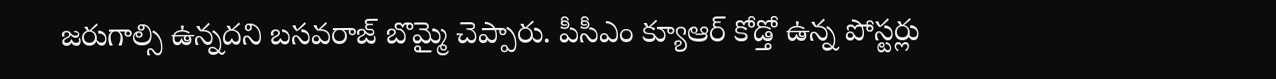జరుగాల్సి ఉన్నదని బసవరాజ్ బొమ్మై చెప్పారు. పీసీఎం క్యూఆర్ కోడ్తో ఉన్న పోస్టర్లు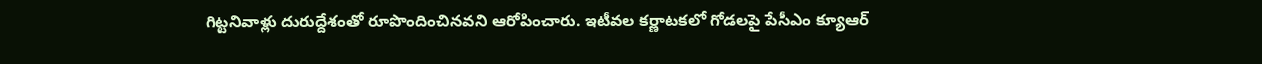గిట్టనివాళ్లు దురుద్దేశంతో రూపొందించినవని ఆరోపించారు. ఇటీవల కర్ణాటకలో గోడలపై పేసీఎం క్యూఆర్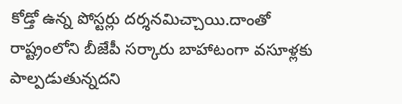కోడ్తో ఉన్న పోస్టర్లు దర్శనమిచ్చాయి.దాంతో రాష్ట్రంలోని బీజేపీ సర్కారు బాహాటంగా వసూళ్లకు పాల్పడుతున్నదని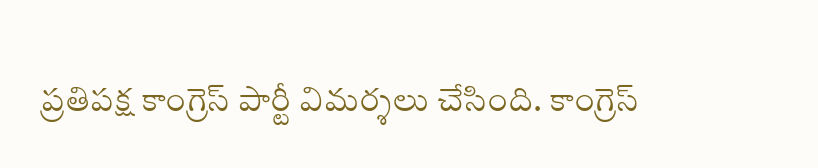ప్రతిపక్ష కాంగ్రెస్ పార్టీ విమర్శలు చేసింది. కాంగ్రెస్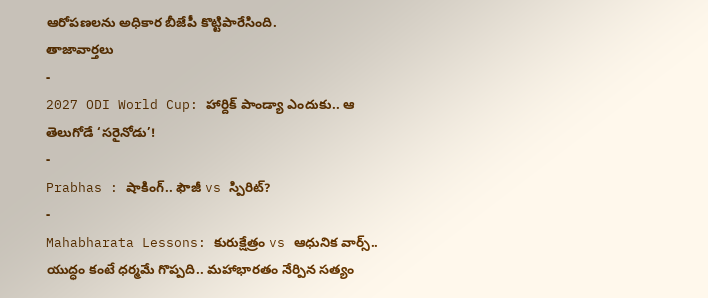ఆరోపణలను అధికార బీజేపీ కొట్టిపారేసింది.
తాజావార్తలు
-
2027 ODI World Cup: హార్దిక్ పాండ్యా ఎందుకు.. ఆ తెలుగోడే ‘సరైనోడు’!
-
Prabhas : షాకింగ్.. ఫౌజీ vs స్పిరిట్?
-
Mahabharata Lessons: కురుక్షేత్రం vs ఆధునిక వార్స్.. యుద్ధం కంటే ధర్మమే గొప్పది.. మహాభారతం నేర్పిన సత్యం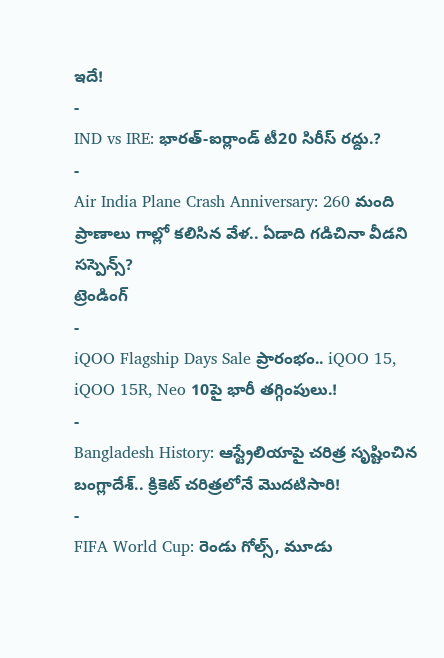ఇదే!
-
IND vs IRE: భారత్-ఐర్లాండ్ టీ20 సిరీస్ రద్దు.?
-
Air India Plane Crash Anniversary: 260 మంది ప్రాణాలు గాల్లో కలిసిన వేళ.. ఏడాది గడిచినా వీడని సస్పెన్స్?
ట్రెండింగ్
-
iQOO Flagship Days Sale ప్రారంభం.. iQOO 15, iQOO 15R, Neo 10పై భారీ తగ్గింపులు.!
-
Bangladesh History: ఆస్ట్రేలియాపై చరిత్ర సృష్టించిన బంగ్లాదేశ్.. క్రికెట్ చరిత్రలోనే మొదటిసారి!
-
FIFA World Cup: రెండు గోల్స్, మూడు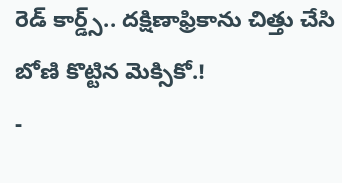రెడ్ కార్డ్స్.. దక్షిణాఫ్రికాను చిత్తు చేసి బోణి కొట్టిన మెక్సికో.!
-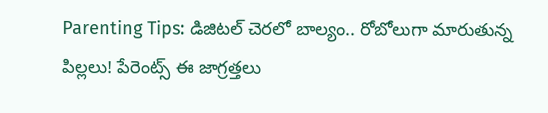Parenting Tips: డిజిటల్ చెరలో బాల్యం.. రోబోలుగా మారుతున్న పిల్లలు! పేరెంట్స్ ఈ జాగ్రత్తలు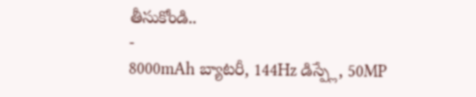తీసుకోండి..
-
8000mAh బ్యాటరీ, 144Hz డిస్ప్లే, 50MP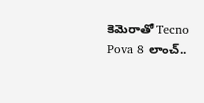కెమెరాతో Tecno Pova 8 లాంచ్..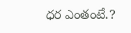ధర ఎంతంటే.?